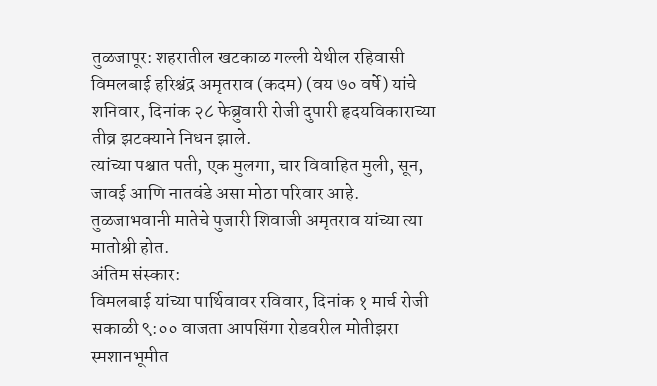तुळजापूर: शहरातील खटकाळ गल्ली येथील रहिवासी विमलबाई हरिश्चंद्र अमृतराव (कदम) (वय ७० वर्षे) यांचे शनिवार, दिनांक २८ फेब्रुवारी रोजी दुपारी हृदयविकाराच्या तीव्र झटक्याने निधन झाले.
त्यांच्या पश्चात पती, एक मुलगा, चार विवाहित मुली, सून, जावई आणि नातवंडे असा मोठा परिवार आहे. तुळजाभवानी मातेचे पुजारी शिवाजी अमृतराव यांच्या त्या मातोश्री होत.
अंतिम संस्कार:
विमलबाई यांच्या पार्थिवावर रविवार, दिनांक १ मार्च रोजी सकाळी ९:०० वाजता आपसिंगा रोडवरील मोतीझरा स्मशानभूमीत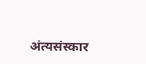अंत्यसंस्कार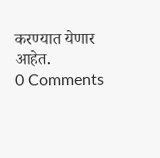करण्यात येणार आहेत.
0 Comments